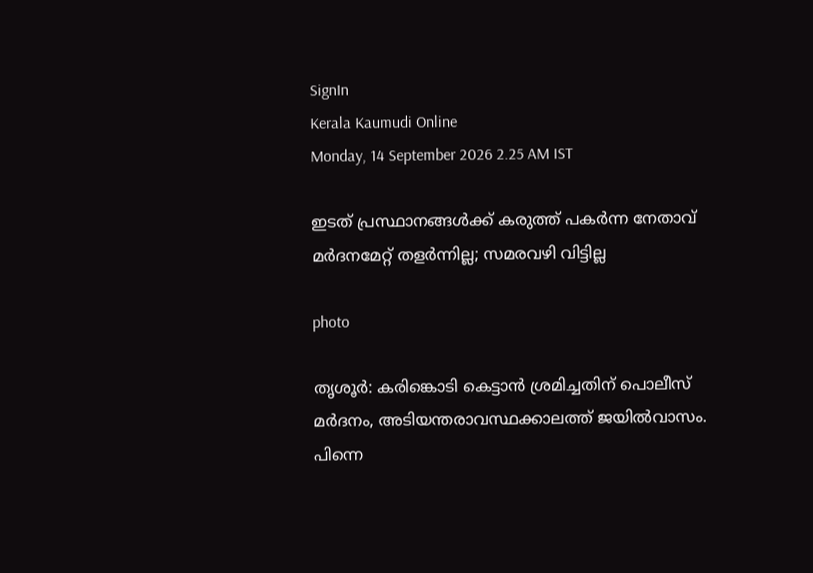SignIn
Kerala Kaumudi Online
Monday, 14 September 2026 2.25 AM IST

ഇടത് പ്രസ്ഥാനങ്ങൾക്ക് കരുത്ത് പകർന്ന നേതാവ് മർദനമേറ്റ് തളർന്നില്ല; സമരവഴി വിട്ടില്ല

photo

തൃശൂർ: കരിങ്കൊടി കെട്ടാൻ ശ്രമിച്ചതിന് പൊലീസ് മർദനം, അടിയന്തരാവസ്ഥക്കാലത്ത് ജയിൽവാസം. പിന്നെ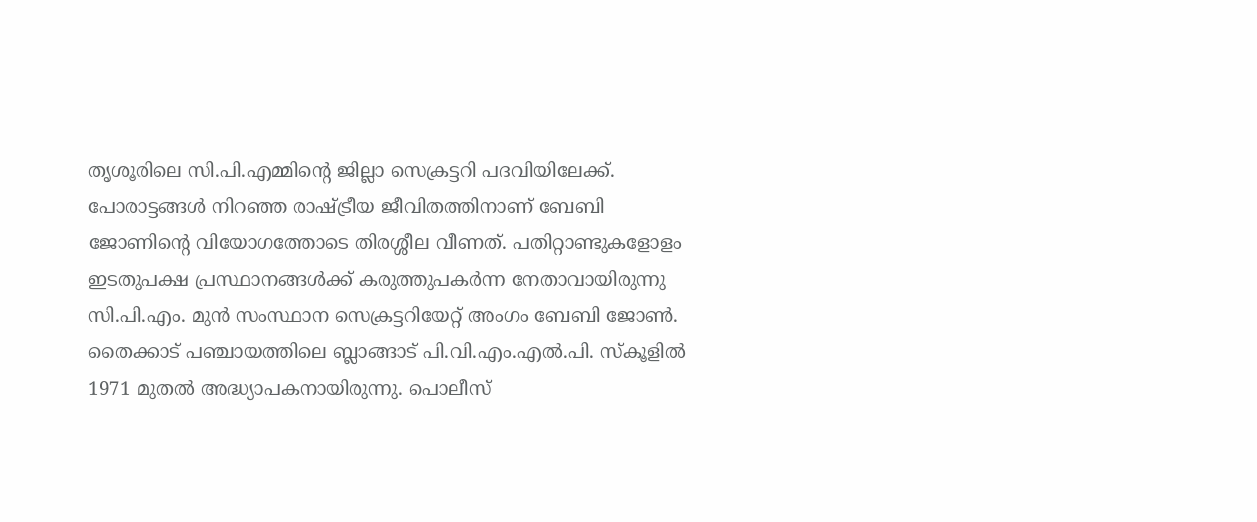തൃശൂരിലെ സി.പി.എമ്മിന്റെ ജില്ലാ സെക്രട്ടറി പദവിയിലേക്ക്. പോരാട്ടങ്ങൾ നിറഞ്ഞ രാഷ്ട്രീയ ജീവിതത്തിനാണ് ബേബി ജോണിന്റെ വിയോഗത്തോടെ തിരശ്ശീല വീണത്. പതിറ്റാണ്ടുകളോളം ഇടതുപക്ഷ പ്രസ്ഥാനങ്ങൾക്ക് കരുത്തുപകർന്ന നേതാവായിരുന്നു സി.പി.എം. മുൻ സംസ്ഥാന സെക്രട്ടറിയേറ്റ് അംഗം ബേബി ജോൺ. തൈക്കാട് പഞ്ചായത്തിലെ ബ്ലാങ്ങാട് പി.വി.എം.എൽ.പി. സ്‌കൂളിൽ 1971 മുതൽ അദ്ധ്യാപകനായിരുന്നു. പൊലീസ്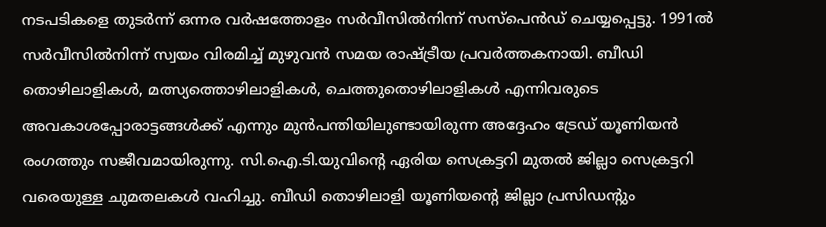നടപടികളെ തുടർന്ന് ഒന്നര വർഷത്തോളം സർവീസിൽനിന്ന് സസ്‌പെൻഡ് ചെയ്യപ്പെട്ടു. 1991ൽ സർവീസിൽനിന്ന് സ്വയം വിരമിച്ച് മുഴുവൻ സമയ രാഷ്ട്രീയ പ്രവർത്തകനായി. ബീഡി തൊഴിലാളികൾ, മത്സ്യത്തൊഴിലാളികൾ, ചെത്തുതൊഴിലാളികൾ എന്നിവരുടെ അവകാശപ്പോരാട്ടങ്ങൾക്ക് എന്നും മുൻപന്തിയിലുണ്ടായിരുന്ന അദ്ദേഹം ട്രേഡ് യൂണിയൻ രംഗത്തും സജീവമായിരുന്നു. സി.ഐ.ടി.യുവിന്റെ ഏരിയ സെക്രട്ടറി മുതൽ ജില്ലാ സെക്രട്ടറി വരെയുള്ള ചുമതലകൾ വഹിച്ചു. ബീഡി തൊഴിലാളി യൂണിയന്റെ ജില്ലാ പ്രസിഡന്റും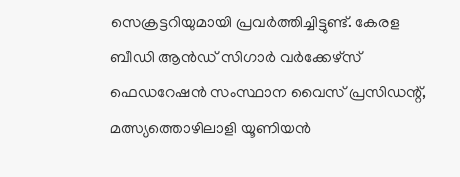സെക്രട്ടറിയുമായി പ്രവർത്തിച്ചിട്ടുണ്ട്. കേരള ബീഡി ആൻഡ് സിഗാർ വർക്കേഴ്‌സ് ഫെഡറേഷൻ സംസ്ഥാന വൈസ് പ്രസിഡന്റ്, മത്സ്യത്തൊഴിലാളി യൂണിയൻ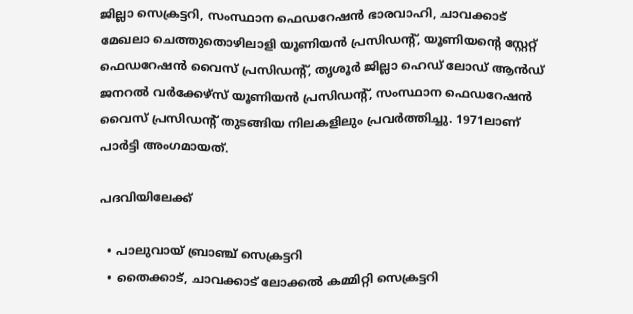ജില്ലാ സെക്രട്ടറി, സംസ്ഥാന ഫെഡറേഷൻ ഭാരവാഹി, ചാവക്കാട് മേഖലാ ചെത്തുതൊഴിലാളി യൂണിയൻ പ്രസിഡന്റ്, യൂണിയന്റെ സ്റ്റേറ്റ് ഫെഡറേഷൻ വൈസ് പ്രസിഡന്റ്, തൃശൂർ ജില്ലാ ഹെഡ് ലോഡ് ആൻഡ് ജനറൽ വർക്കേഴ്‌സ് യൂണിയൻ പ്രസിഡന്റ്, സംസ്ഥാന ഫെഡറേഷൻ വൈസ് പ്രസിഡന്റ് തുടങ്ങിയ നിലകളിലും പ്രവർത്തിച്ചു. 1971ലാണ് പാർട്ടി അംഗമായത്.

പദവിയിലേക്ക്

  • പാലുവായ് ബ്രാഞ്ച് സെക്രട്ടറി
  • തൈക്കാട്, ചാവക്കാട് ലോക്കൽ കമ്മിറ്റി സെക്രട്ടറി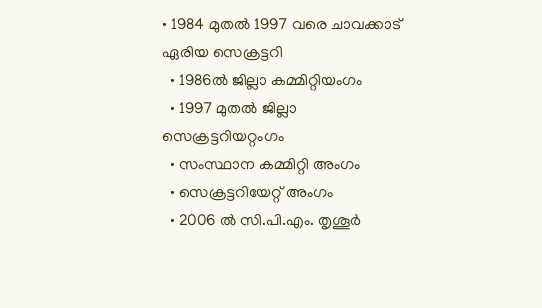• 1984 മുതൽ 1997 വരെ ചാവക്കാട് ഏരിയ സെക്രട്ടറി
  • 1986ൽ ജില്ലാ കമ്മിറ്റിയംഗം
  • 1997 മുതൽ ജില്ലാ സെക്രട്ടറിയറ്റംഗം
  • സംസ്ഥാന കമ്മിറ്റി അംഗം
  • സെക്രട്ടറിയേറ്റ് അംഗം
  • 2006 ൽ സി.പി.എം. തൃശൂർ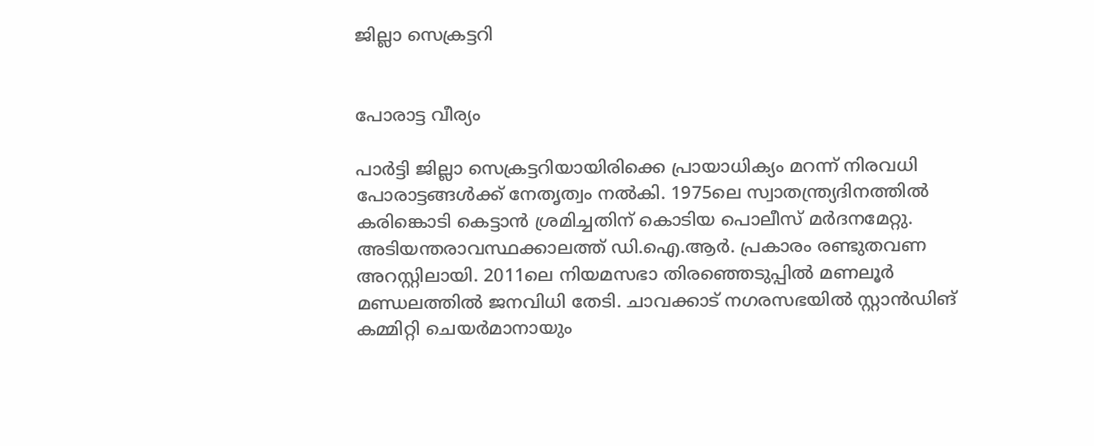ജില്ലാ സെക്രട്ടറി


പോരാട്ട വീര്യം

പാർട്ടി ജില്ലാ സെക്രട്ടറിയായിരിക്കെ പ്രായാധിക്യം മറന്ന് നിരവധി പോരാട്ടങ്ങൾക്ക് നേതൃത്വം നൽകി. 1975ലെ സ്വാതന്ത്ര്യദിനത്തിൽ കരിങ്കൊടി കെട്ടാൻ ശ്രമിച്ചതിന് കൊടിയ പൊലീസ് മർദനമേറ്റു. അടിയന്തരാവസ്ഥക്കാലത്ത് ഡി.ഐ.ആർ. പ്രകാരം രണ്ടുതവണ അറസ്റ്റിലായി. 2011ലെ നിയമസഭാ തിരഞ്ഞെടുപ്പിൽ മണലൂർ മണ്ഡലത്തിൽ ജനവിധി തേടി. ചാവക്കാട് നഗരസഭയിൽ സ്റ്റാൻഡിങ് കമ്മിറ്റി ചെയർമാനായും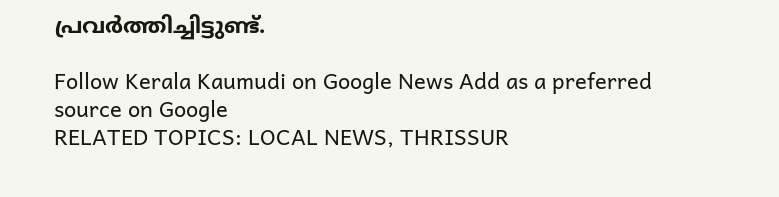പ്രവർത്തിച്ചിട്ടുണ്ട്.

Follow Kerala Kaumudi on Google News Add as a preferred source on Google
RELATED TOPICS: LOCAL NEWS, THRISSUR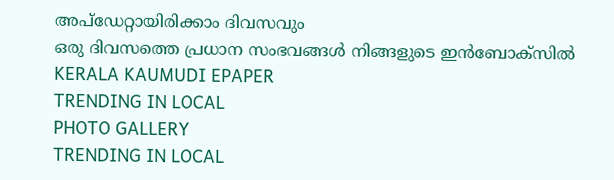അപ്ഡേറ്റായിരിക്കാം ദിവസവും
ഒരു ദിവസത്തെ പ്രധാന സംഭവങ്ങൾ നിങ്ങളുടെ ഇൻബോക്സിൽ
KERALA KAUMUDI EPAPER
TRENDING IN LOCAL
PHOTO GALLERY
TRENDING IN LOCAL